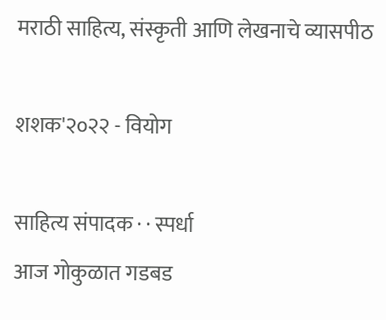मराठी साहित्य, संस्कृती आणि लेखनाचे व्यासपीठ

शशक'२०२२ - वियोग

साहित्य संपादक · · स्पर्धा
आज गोकुळात गडबड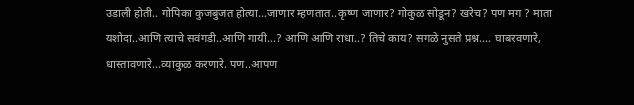उडाली होती.. गोपिका कुजबुजत होत्या…जाणार म्हणतात..कृष्ण जाणार? गोकुळ सोडून? खरेच? पण मग ? माता यशोदा..आणि त्याचे सवंगडी..आणि गायी...? आणि आणि राधा..? तिचे काय? सगळे नुसते प्रश्न.... घाबरवणारे, धास्तावणारे...व्याकुळ करणारे. पण..आपण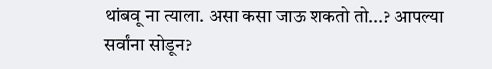थांबवू ना त्याला. असा कसा जाऊ शकतो तो...? आपल्या सर्वांना सोडून?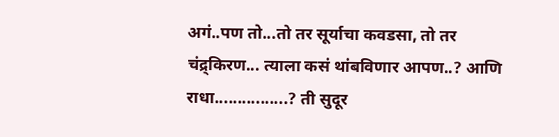अगं..पण तो...तो तर सूर्याचा कवडसा, तो तर चंद्र्किरण... त्याला कसं थांबविणार आपण..? आणि राधा................? ती सुदूर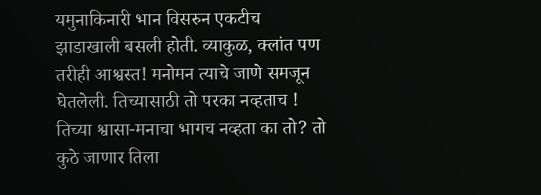यमुनाकिनारी भान विसरुन एकटीच झाडाखाली बसली होती. व्याकुळ, क्लांत पण तरीही आश्वस्त! मनोमन त्याचे जाणे समजून घेतलेली. तिच्यासाठी तो परका नव्हताच ! तिच्या श्वासा-मनाचा भागच नव्हता का तो? तो कुठे जाणार तिला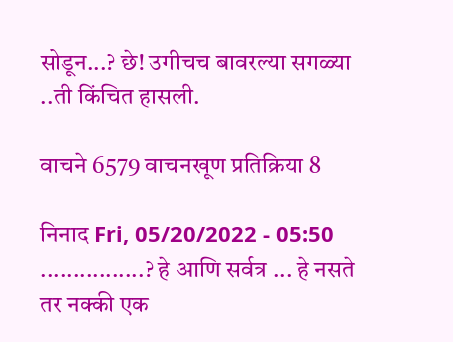सोडून...? छे! उगीचच बावरल्या सगळ्या ..ती किंचित हासली.

वाचने 6579 वाचनखूण प्रतिक्रिया 8

निनाद Fri, 05/20/2022 - 05:50
................? हे आणि सर्वत्र ... हे नसते तर नक्की एक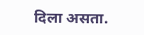दिला असता.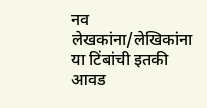नव लेखकांना/लेखिकांना या टिंबांची इतकी आवड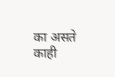का असते काही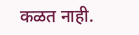कळत नाही.